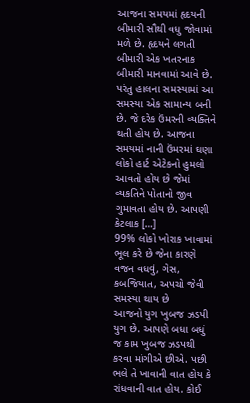આજના સમયમાં હૃદયની બીમારી સૌથી વધુ જોવામાં મળે છે. હૃદયને લગતી બીમારી એક ખતરનાક બીમારી માનવામાં આવે છે. પરંતુ હાલના સમસ્યામાં આ સમસ્યા એક સામાન્ય બની છે. જે દરેક ઉંમરની વ્યક્તિને થતી હોય છે. આજના સમયમાં નાની ઉંમરમાં ઘણા લોકો હાર્ટ એટેકનો હુમલો આવતો હોય છે જેમાં વ્યકતિને પોતાનો જીવ ગુમાવતા હોય છે. આપણી કેટલાક […]
99% લોકો ખોરાક ખાવામાં ભૂલ કરે છે જેના કારણે વજન વધવું, ગેસ, કબજિયાત, અપચો જેવી સમસ્યા થાય છે
આજનો યુગ ખુબજ ઝડપી યુગ છે. આપણે બધા બધું જ કામ ખુબજ ઝડપથી કરવા માંગીએ છીએ. પછી ભલે તે ખાવાની વાત હોય કે રાંધવાની વાત હોય. કોઈ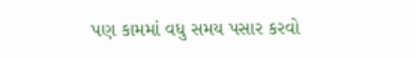પણ કામમાં વધુ સમય પસાર કરવો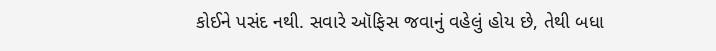કોઈને પસંદ નથી. સવારે ઑફિસ જવાનું વહેલું હોય છે, તેથી બધા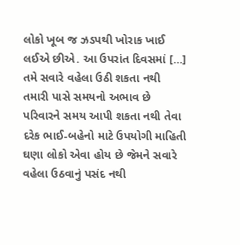લોકો ખૂબ જ ઝડપથી ખોરાક ખાઈ લઈએ છીએ. આ ઉપરાંત દિવસમાં […]
તમે સવારે વહેલા ઉઠી શકતા નથી તમારી પાસે સમયનો અભાવ છે પરિવારને સમય આપી શકતા નથી તેવા દરેક ભાઈ-બહેનો માટે ઉપયોગી માહિતી
ઘણા લોકો એવા હોય છે જેમને સવારે વહેલા ઉઠવાનું પસંદ નથી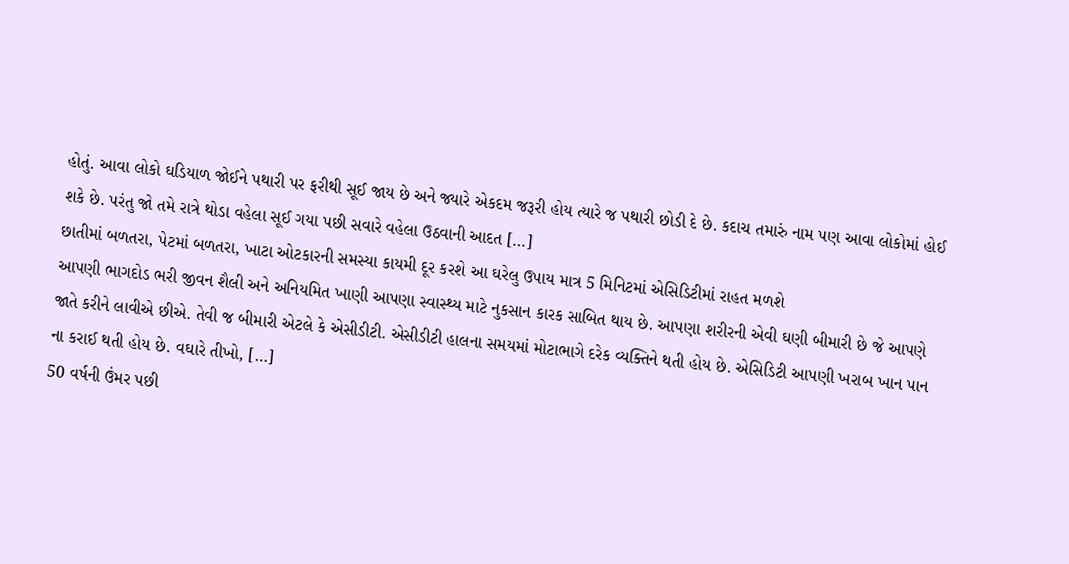હોતું. આવા લોકો ઘડિયાળ જોઈને પથારી પર ફરીથી સૂઈ જાય છે અને જ્યારે એકદમ જરૂરી હોય ત્યારે જ પથારી છોડી દે છે. કદાચ તમારું નામ પણ આવા લોકોમાં હોઈ શકે છે. પરંતુ જો તમે રાત્રે થોડા વહેલા સૂઈ ગયા પછી સવારે વહેલા ઉઠવાની આદત […]
છાતીમાં બળતરા, પેટમાં બળતરા, ખાટા ઓટકારની સમસ્યા કાયમી દૂર કરશે આ ઘરેલુ ઉપાય માત્ર 5 મિનિટમાં એસિડિટીમાં રાહત મળશે
આપણી ભાગદોડ ભરી જીવન શૈલી અને અનિયમિત ખાણી આપણા સ્વાસ્થ્ય માટે નુકસાન કારક સાબિત થાય છે. આપણા શરીરની એવી ઘણી બીમારી છે જે આપણે જાતે કરીને લાવીએ છીએ. તેવી જ બીમારી એટલે કે એસીડીટી. એસીડીટી હાલના સમયમાં મોટાભાગે દરેક વ્યક્તિને થતી હોય છે. એસિડિટી આપણી ખરાબ ખાન પાન ના કરાઈ થતી હોય છે. વઘારે તીખો, […]
50 વર્ષની ઉંમર પછી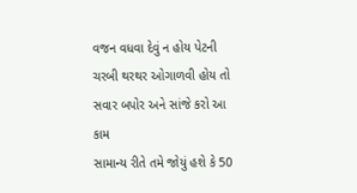વજન વધવા દેવું ન હોય પેટની ચરબી થરથર ઓગાળવી હોય તો સવાર બપોર અને સાંજે કરો આ કામ
સામાન્ય રીતે તમે જોયું હશે કે 50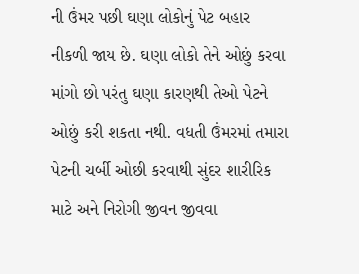ની ઉંમર પછી ઘણા લોકોનું પેટ બહાર નીકળી જાય છે. ઘણા લોકો તેને ઓછું કરવા માંગો છો પરંતુ ઘણા કારણથી તેઓ પેટને ઓછું કરી શકતા નથી. વધતી ઉંમરમાં તમારા પેટની ચર્બી ઓછી કરવાથી સુંદર શારીરિક માટે અને નિરોગી જીવન જીવવા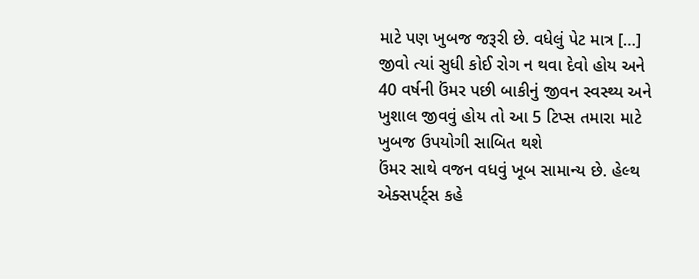માટે પણ ખુબજ જરૂરી છે. વધેલું પેટ માત્ર […]
જીવો ત્યાં સુધી કોઈ રોગ ન થવા દેવો હોય અને 40 વર્ષની ઉંમર પછી બાકીનું જીવન સ્વસ્થ્ય અને ખુશાલ જીવવું હોય તો આ 5 ટિપ્સ તમારા માટે ખુબજ ઉપયોગી સાબિત થશે
ઉંમર સાથે વજન વધવું ખૂબ સામાન્ય છે. હેલ્થ એક્સપર્ટ્સ કહે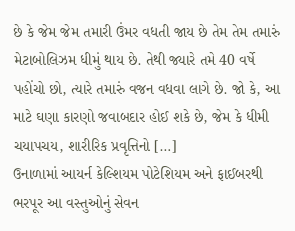છે કે જેમ જેમ તમારી ઉંમર વધતી જાય છે તેમ તેમ તમારું મેટાબોલિઝમ ધીમું થાય છે. તેથી જ્યારે તમે 40 વર્ષે પહોંચો છો, ત્યારે તમારું વજન વધવા લાગે છે. જો કે, આ માટે ઘણા કારણો જવાબદાર હોઈ શકે છે, જેમ કે ધીમી ચયાપચય, શારીરિક પ્રવૃત્તિનો […]
ઉનાળામાં આયર્ન કેલ્શિયમ પોટેશિયમ અને ફાઈબરથી ભરપૂર આ વસ્તુઓનું સેવન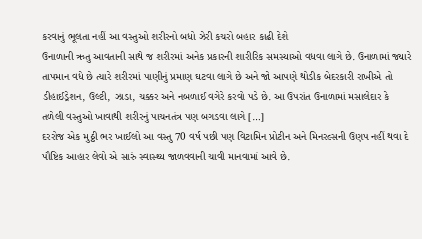કરવાનું ભૂલતા નહીં આ વસ્તુઓ શરીરનો બધો ઝેરી કચરો બહાર કાઢી દેશે
ઉનાળાની ઋતુ આવતાની સાથે જ શરીરમાં અનેક પ્રકારની શારીરિક સમસ્યાઓ વધવા લાગે છે. ઉનાળામાં જ્યારે તાપમાન વધે છે ત્યારે શરીરમાં પાણીનું પ્રમાણ ઘટવા લાગે છે અને જો આપણે થોડીક બેદરકારી રાખીએ તો ડીહાઈડ્રેશન, ઉલ્ટી, ઝાડા, ચક્કર અને નબળાઈ વગેરે કરવો પડે છે. આ ઉપરાંત ઉનાળામાં મસાલેદાર કે તળેલી વસ્તુઓ ખાવાથી શરીરનું પાચનતંત્ર પણ બગડવા લાગે […]
દરરોજ એક મુઠ્ઠી ભર ખાઈલો આ વસ્તુ 70 વર્ષ પછી પણ વિટામિન પ્રોટીન અને મિનરલ્સની ઉણપ નહીં થવા દે
પૌષ્ટિક આહાર લેવો એ સારું સ્વાસ્થ્ય જાળવવાની ચાવી માનવામાં આવે છે.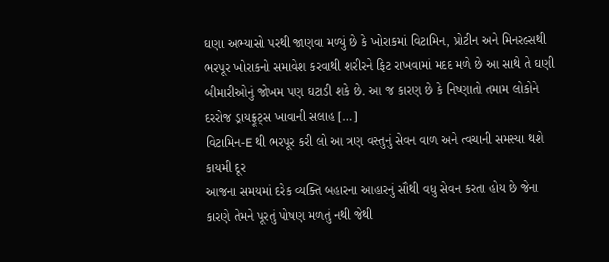ઘણા અભ્યાસો પરથી જાણવા મળ્યું છે કે ખોરાકમાં વિટામિન, પ્રોટીન અને મિનરલ્સથી ભરપૂર ખોરાકનો સમાવેશ કરવાથી શરીરને ફિટ રાખવામાં મદદ મળે છે આ સાથે તે ઘણી બીમારીઓનું જોખમ પણ ઘટાડી શકે છે. આ જ કારણ છે કે નિષ્ણાતો તમામ લોકોને દરરોજ ડ્રાયફ્રૂટ્સ ખાવાની સલાહ […]
વિટામિન-E થી ભરપૂર કરી લો આ ત્રણ વસ્તુનું સેવન વાળ અને ત્વચાની સમસ્યા થશે કાયમી દૂર
આજના સમયમાં દરેક વ્યક્તિ બહારના આહારનું સૌથી વધુ સેવન કરતા હોય છે જેના કારણે તેમને પૂરતું પોષણ મળતું નથી જેથી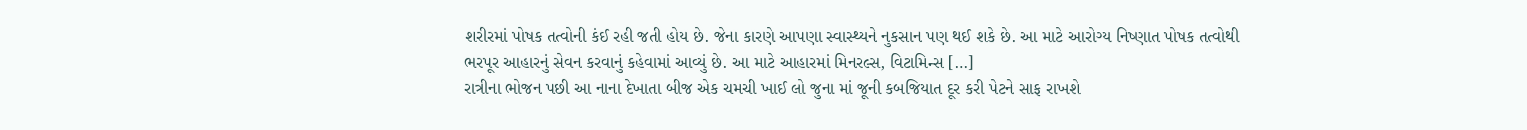શરીરમાં પોષક તત્વોની કંઈ રહી જતી હોય છે. જેના કારણે આપણા સ્વાસ્થ્યને નુકસાન પણ થઈ શકે છે. આ માટે આરોગ્ય નિષ્ણાત પોષક તત્વોથી ભરપૂર આહારનું સેવન કરવાનું કહેવામાં આવ્યું છે. આ માટે આહારમાં મિનરલ્સ, વિટામિન્સ […]
રાત્રીના ભોજન પછી આ નાના દેખાતા બીજ એક ચમચી ખાઈ લો જુના માં જૂની કબજિયાત દૂર કરી પેટને સાફ રાખશે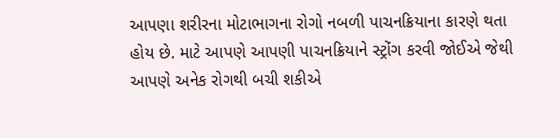આપણા શરીરના મોટાભાગના રોગો નબળી પાચનક્રિયાના કારણે થતા હોય છે. માટે આપણે આપણી પાચનક્રિયાને સ્ટ્રોંગ કરવી જોઈએ જેથી આપણે અનેક રોગથી બચી શકીએ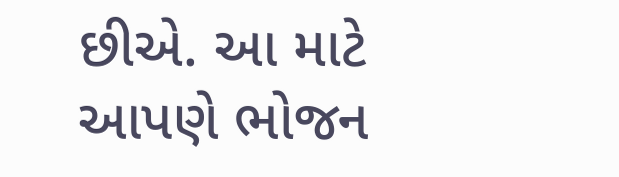છીએ. આ માટે આપણે ભોજન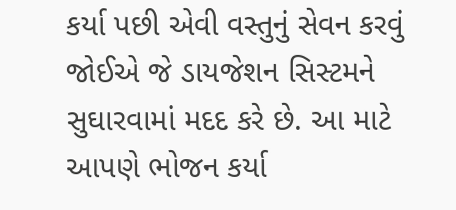કર્યા પછી એવી વસ્તુનું સેવન કરવું જોઈએ જે ડાયજેશન સિસ્ટમને સુઘારવામાં મદદ કરે છે. આ માટે આપણે ભોજન કર્યા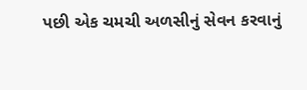પછી એક ચમચી અળસીનું સેવન કરવાનું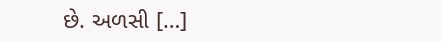છે. અળસી […]